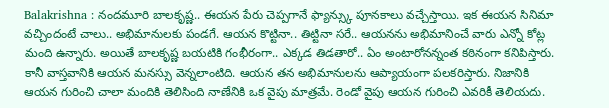Balakrishna : నందమూరి బాలకృష్ణ.. ఈయన పేరు చెప్పగానే ఫ్యాన్స్కు పూనకాలు వచ్చేస్తాయి. ఇక ఈయన సినిమా వచ్చిందంటే చాలు.. అభిమానులకు పండగే. ఆయన కొట్టినా.. తిట్టినా సరే.. ఆయనను అభిమానించే వారు ఎన్నో కోట్ల మంది ఉన్నారు. అయితే బాలకృష్ణ బయటికి గంభీరంగా.. ఎక్కడ తిడతారో.. ఏం అంటారోనన్నంత కఠినంగా కనిపిస్తారు. కానీ వాస్తవానికి ఆయన మనస్సు వెన్నలాంటిది. ఆయన తన అభిమానులను ఆప్యాయంగా పలకరిస్తారు. నిజానికి ఆయన గురించి చాలా మందికి తెలిసింది నాణేనికి ఒక వైపు మాత్రమే. రెండో వైపు ఆయన గురించి ఎవరికీ తెలియదు.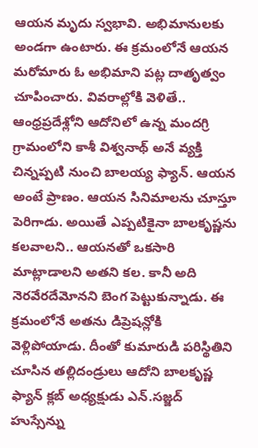ఆయన మృదు స్వభావి. అభిమానులకు అండగా ఉంటారు. ఈ క్రమంలోనే ఆయన మరోమారు ఓ అభిమాని పట్ల దాతృత్వం చూపించారు. వివరాల్లోకి వెళితే..
ఆంధ్రప్రదేశ్లోని ఆదోనిలో ఉన్న మందగ్రి గ్రామంలోని కాశీ విశ్వనాథ్ అనే వ్యక్తి చిన్నప్పటి నుంచి బాలయ్య ఫ్యాన్. ఆయన అంటే ప్రాణం. ఆయన సినిమాలను చూస్తూ పెరిగాడు. అయితే ఎప్పటికైనా బాలకృష్ణను కలవాలని.. ఆయనతో ఒకసారి మాట్లాడాలని అతని కల. కానీ అది నెరవేరదేమోనని బెంగ పెట్టుకున్నాడు. ఈ క్రమంలోనే అతను డిప్రెషన్లోకి వెళ్లిపోయాడు. దీంతో కుమారుడి పరిస్థితిని చూసిన తల్లిదండ్రులు ఆదోని బాలకృష్ణ ఫ్యాన్ క్లబ్ అధ్యక్షుడు ఎన్.సజ్జద్ హుస్సేన్ను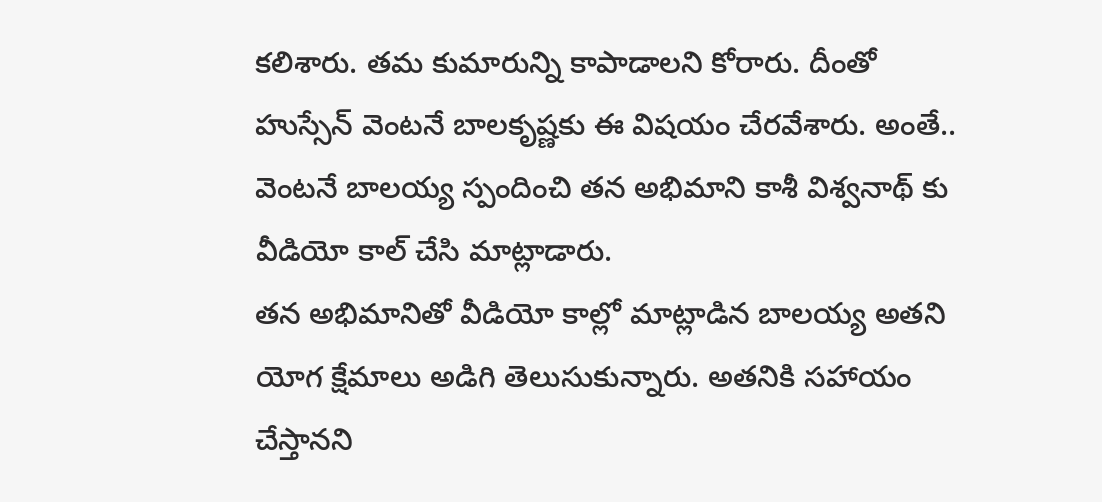కలిశారు. తమ కుమారున్ని కాపాడాలని కోరారు. దీంతో హుస్సేన్ వెంటనే బాలకృష్ణకు ఈ విషయం చేరవేశారు. అంతే.. వెంటనే బాలయ్య స్పందించి తన అభిమాని కాశీ విశ్వనాథ్ కు వీడియో కాల్ చేసి మాట్లాడారు.
తన అభిమానితో వీడియో కాల్లో మాట్లాడిన బాలయ్య అతని యోగ క్షేమాలు అడిగి తెలుసుకున్నారు. అతనికి సహాయం చేస్తానని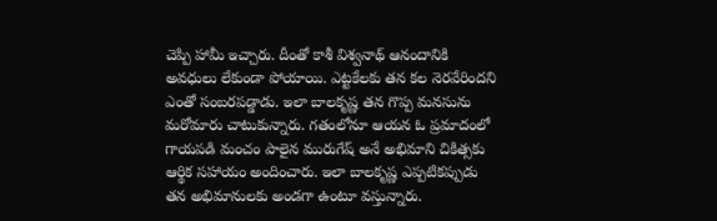చెప్పి హామీ ఇచ్చారు. దీంతో కాశీ విశ్వనాథ్ ఆనందానికి అవధులు లేకుండా పోయాయి. ఎట్టకేలకు తన కల నెరవేరిందని ఎంతో సంబరపడ్డాడు. ఇలా బాలకృష్ణ తన గొప్ప మనసును మరోమారు చాటుకున్నారు. గతంలోనూ ఆయన ఓ ప్రమాదంలో గాయపడి మంచం పాలైన మురుగేష్ అనే అభిమాని చికిత్సకు ఆర్థిక సహాయం అందించారు. ఇలా బాలకృష్ణ ఎప్పటికప్పుడు తన అభిమానులకు అండగా ఉంటూ వస్తున్నారు.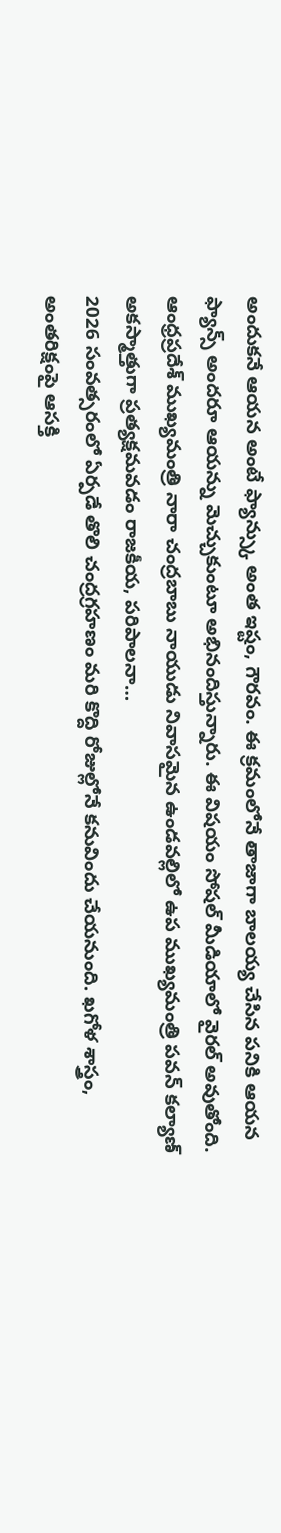అందుకనే ఆయన అంటే ఫ్యాన్స్కు అంత ఇష్టం, గౌరవం. ఈ క్రమంలోనే తాజాగా బాలయ్య చేసిన పనికి ఆయన ఫ్యాన్స్ అందరూ ఆయన్ను మెచ్చుకుంటూ అభినందిస్తున్నారు. ఈ విషయం సోషల్ మీడియాలో వైరల్ అవుతోంది.
ఆంధ్రప్రదేశ్ ముఖ్యమంత్రి నారా చంద్రబాబు నాయుడు నివాసమైన ఉండవల్లిలో ఉప ముఖ్యమంత్రి పవన్ కల్యాణ్ అకస్మాత్తుగా ప్రత్యక్షమవడం రాజకీయ, పరిపాలనా…
2026 సంవత్సరంలో ఏర్పడే తొలి చంద్రగ్రహణం మరి కొద్ది రోజుల్లోనే కనువిందు చేయనుంది. ఖగోళ శాస్త్రం, అంతరిక్షంపై ఆసక్తి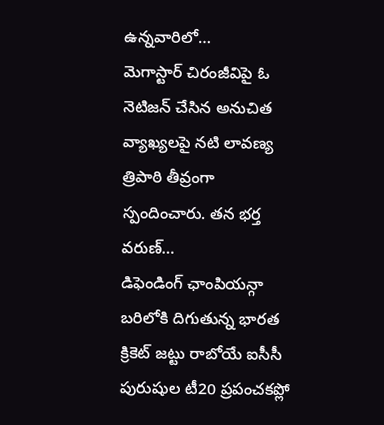ఉన్నవారిలో…
మెగాస్టార్ చిరంజీవిపై ఓ నెటిజన్ చేసిన అనుచిత వ్యాఖ్యలపై నటి లావణ్య త్రిపాఠి తీవ్రంగా స్పందించారు. తన భర్త వరుణ్…
డిఫెండింగ్ ఛాంపియన్గా బరిలోకి దిగుతున్న భారత క్రికెట్ జట్టు రాబోయే ఐసీసీ పురుషుల టీ20 ప్రపంచకప్లో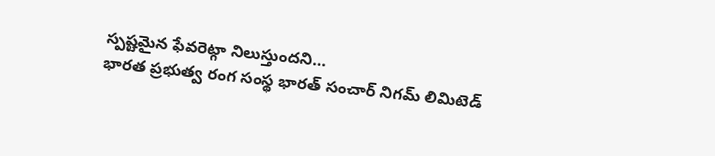స్పష్టమైన ఫేవరెట్గా నిలుస్తుందని…
భారత ప్రభుత్వ రంగ సంస్థ భారత్ సంచార్ నిగమ్ లిమిటెడ్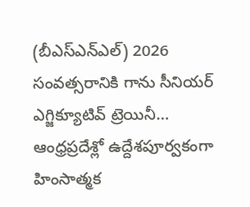(బీఎస్ఎన్ఎల్) 2026 సంవత్సరానికి గాను సీనియర్ ఎగ్జిక్యూటివ్ ట్రెయినీ…
ఆంధ్రప్రదేశ్లో ఉద్దేశపూర్వకంగా హింసాత్మక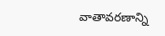వాతావరణాన్ని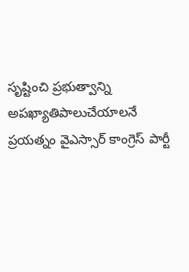సృష్టించి ప్రభుత్వాన్ని అపఖ్యాతిపాలుచేయాలనే ప్రయత్నం వైఎస్సార్ కాంగ్రెస్ పార్టీ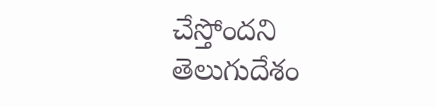చేస్తోందని తెలుగుదేశం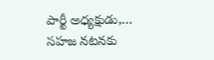పార్టీ అధ్యక్షుడు,…
సహజ నటనకు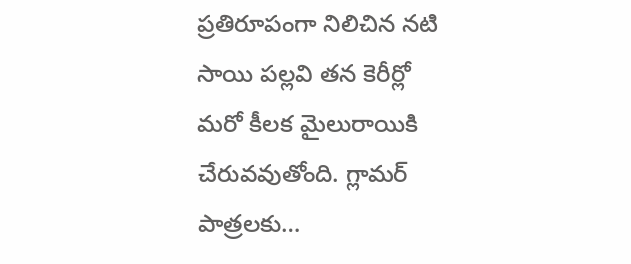ప్రతిరూపంగా నిలిచిన నటి సాయి పల్లవి తన కెరీర్లో మరో కీలక మైలురాయికి చేరువవుతోంది. గ్లామర్ పాత్రలకు…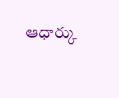ఆధార్కు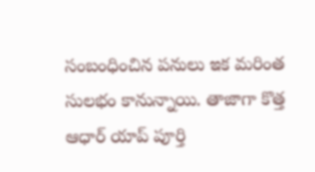సంబంధించిన పనులు ఇక మరింత సులభం కానున్నాయి. తాజాగా కొత్త ఆధార్ యాప్ పూర్తి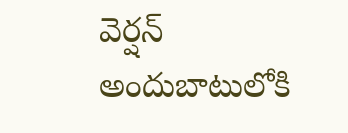వెర్షన్ అందుబాటులోకి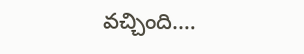వచ్చింది.…